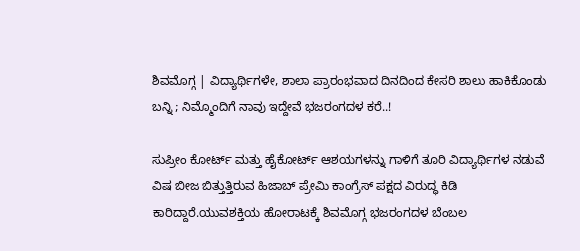ಶಿವಮೊಗ್ಗ | ವಿದ್ಯಾರ್ಥಿಗಳೇ, ಶಾಲಾ ಪ್ರಾರಂಭವಾದ ದಿನದಿಂದ ಕೇಸರಿ ಶಾಲು ಹಾಕಿಕೊಂಡು ಬನ್ನಿ ; ನಿಮ್ಮೊಂದಿಗೆ ನಾವು ಇದ್ದೇವೆ ಭಜರಂಗದಳ ಕರೆ..!

ಸುಪ್ರೀಂ ಕೋರ್ಟ್ ಮತ್ತು ಹೈಕೋರ್ಟ್ ಆಶಯಗಳನ್ನು ಗಾಳಿಗೆ ತೂರಿ ವಿದ್ಯಾರ್ಥಿಗಳ ನಡುವೆ ವಿಷ ಬೀಜ ಬಿತ್ತುತ್ತಿರುವ ಹಿಜಾಬ್ ಪ್ರೇಮಿ ಕಾಂಗ್ರೆಸ್ ಪಕ್ಷದ ವಿರುದ್ಧ ಕಿಡಿ ಕಾರಿದ್ದಾರೆ.ಯುವಶಕ್ತಿಯ ಹೋರಾಟಕ್ಕೆ ಶಿವಮೊಗ್ಗ ಭಜರಂಗದಳ ಬೆಂಬಲ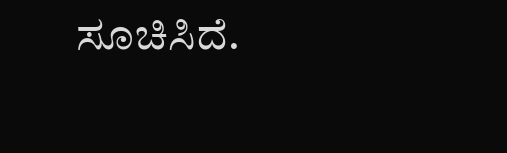ಸೂಚಿಸಿದೆ.